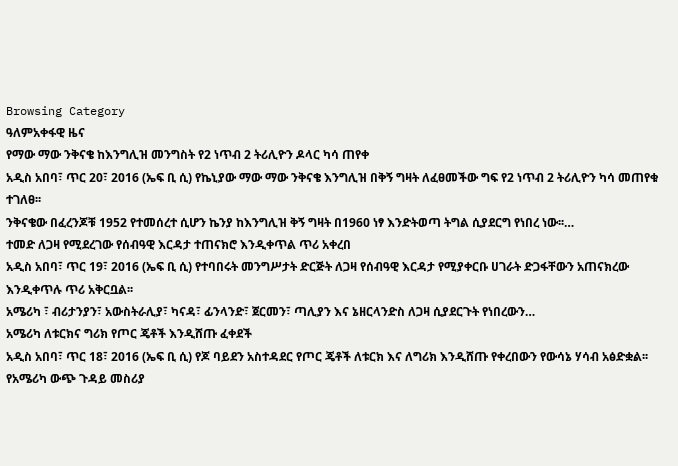Browsing Category
ዓለምአቀፋዊ ዜና
የማው ማው ንቅናቄ ከእንግሊዝ መንግስት የ2 ነጥብ 2 ትሪሊዮን ዶላር ካሳ ጠየቀ
አዲስ አበባ፣ ጥር 20፣ 2016 (ኤፍ ቢ ሲ) የኬኒያው ማው ማው ንቅናቄ እንግሊዝ በቅኝ ግዛት ለፈፀመችው ግፍ የ2 ነጥብ 2 ትሪሊዮን ካሳ መጠየቁ ተገለፀ፡፡
ንቅናቄው በፈረንጆቹ 1952 የተመሰረተ ሲሆን ኬንያ ከእንግሊዝ ቅኝ ግዛት በ1960 ነፃ እንድትወጣ ትግል ሲያደርግ የነበረ ነው፡፡…
ተመድ ለጋዛ የሚደረገው የሰብዓዊ እርዳታ ተጠናክሮ እንዲቀጥል ጥሪ አቀረበ
አዲስ አበባ፣ ጥር 19፣ 2016 (ኤፍ ቢ ሲ) የተባበሩት መንግሥታት ድርጅት ለጋዛ የሰብዓዊ እርዳታ የሚያቀርቡ ሀገራት ድጋፋቸውን አጠናክረው እንዲቀጥሉ ጥሪ አቅርቧል፡፡
አሜሪካ ፣ ብሪታንያን፣ አውስትራሊያ፣ ካናዳ፣ ፊንላንድ፣ ጀርመን፣ ጣሊያን እና ኔዘርላንድስ ለጋዛ ሲያደርጉት የነበረውን…
አሜሪካ ለቱርክና ግሪክ የጦር ጄቶች እንዲሸጡ ፈቀደች
አዲስ አበባ፣ ጥር 18፣ 2016 (ኤፍ ቢ ሲ) የጆ ባይደን አስተዳደር የጦር ጄቶች ለቱርክ እና ለግሪክ እንዲሸጡ የቀረበውን የውሳኔ ሃሳብ አፅድቋል፡፡
የአሜሪካ ውጭ ጉዳይ መስሪያ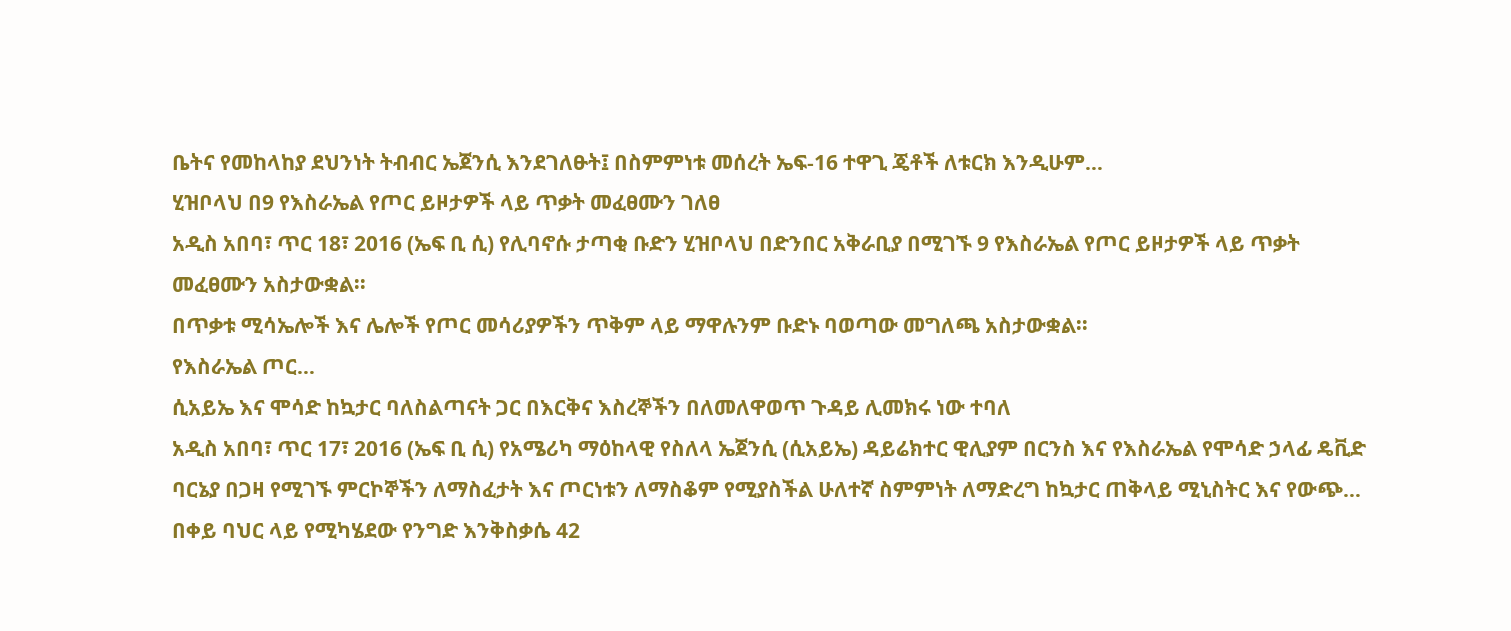ቤትና የመከላከያ ደህንነት ትብብር ኤጀንሲ እንደገለፁት፤ በስምምነቱ መሰረት ኤፍ-16 ተዋጊ ጄቶች ለቱርክ እንዲሁም…
ሂዝቦላህ በ9 የእስራኤል የጦር ይዞታዎች ላይ ጥቃት መፈፀሙን ገለፀ
አዲስ አበባ፣ ጥር 18፣ 2016 (ኤፍ ቢ ሲ) የሊባኖሱ ታጣቂ ቡድን ሂዝቦላህ በድንበር አቅራቢያ በሚገኙ 9 የእስራኤል የጦር ይዞታዎች ላይ ጥቃት መፈፀሙን አስታውቋል፡፡
በጥቃቱ ሚሳኤሎች እና ሌሎች የጦር መሳሪያዎችን ጥቅም ላይ ማዋሉንም ቡድኑ ባወጣው መግለጫ አስታውቋል፡፡
የእስራኤል ጦር…
ሲአይኤ እና ሞሳድ ከኳታር ባለስልጣናት ጋር በእርቅና እስረኞችን በለመለዋወጥ ጉዳይ ሊመክሩ ነው ተባለ
አዲስ አበባ፣ ጥር 17፣ 2016 (ኤፍ ቢ ሲ) የአሜሪካ ማዕከላዊ የስለላ ኤጀንሲ (ሲአይኤ) ዳይሬክተር ዊሊያም በርንስ እና የእስራኤል የሞሳድ ኃላፊ ዴቪድ ባርኔያ በጋዛ የሚገኙ ምርኮኞችን ለማስፈታት እና ጦርነቱን ለማስቆም የሚያስችል ሁለተኛ ስምምነት ለማድረግ ከኳታር ጠቅላይ ሚኒስትር እና የውጭ…
በቀይ ባህር ላይ የሚካሄደው የንግድ እንቅስቃሴ 42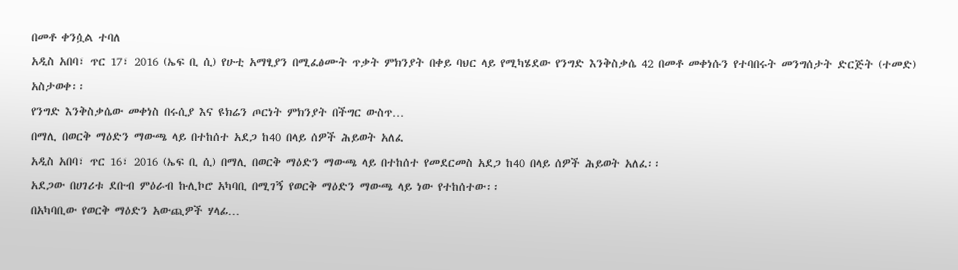በመቶ ቀንሷል ተባለ
አዲስ አበባ፣ ጥር 17፣ 2016 (ኤፍ ቢ ሲ) የሁቲ አማፂያን በሚፈፅሙት ጥቃት ምክንያት በቀይ ባህር ላይ የሚካሄደው የንግድ እንቅስቃሴ 42 በመቶ መቀነሱን የተባበሩት መንግሰታት ድርጅት (ተመድ) አስታወቀ፡፡
የንግድ እንቅስቃሴው መቀነስ በሩሲያ እና ዩክሬን ጦርነት ምክንያት በችግር ውስጥ…
በማሊ በወርቅ ማዕድን ማውጫ ላይ በተከሰተ አደጋ ከ40 በላይ ሰዎች ሕይወት አለፈ
አዲስ አበባ፣ ጥር 16፣ 2016 (ኤፍ ቢ ሲ) በማሊ በወርቅ ማዕድን ማውጫ ላይ በተከሰተ የመደርመስ አደጋ ከ40 በላይ ሰዎች ሕይወት አለፈ፡፡
አደጋው በሀገሪቱ ደቡብ ምዕራብ ኩሊኮሮ አካባቢ በሚገኝ የወርቅ ማዕድን ማውጫ ላይ ነው የተከሰተው፡፡
በአካባቢው የወርቅ ማዕድን አውጪዎች ሃላፊ…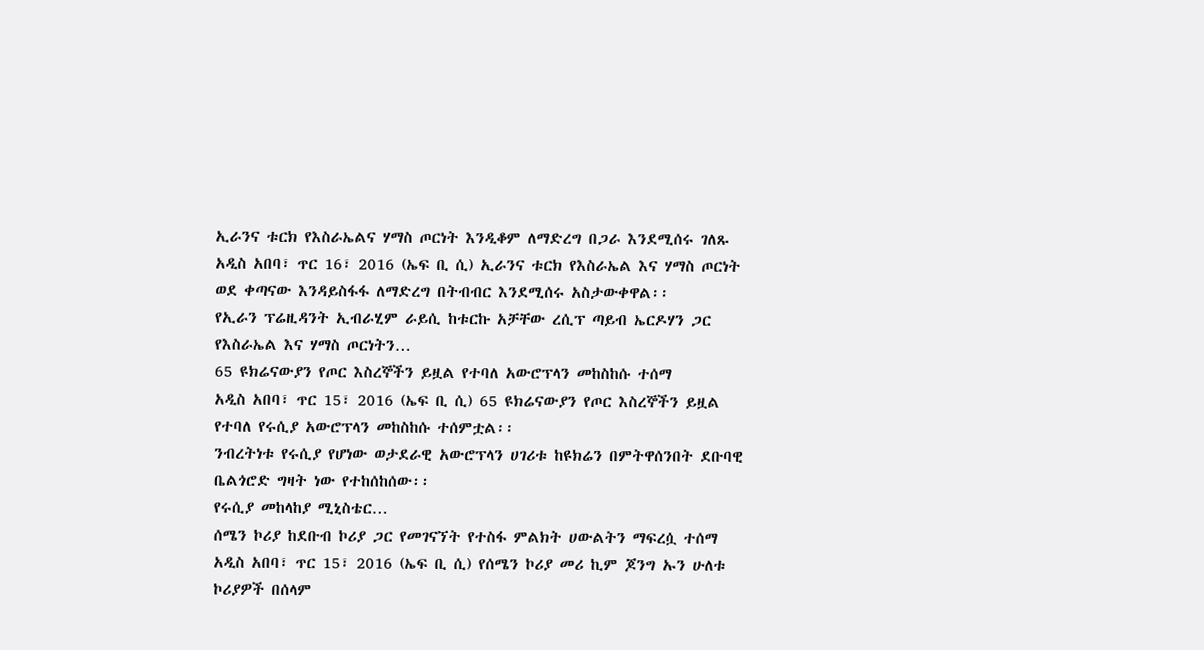ኢራንና ቱርክ የእስራኤልና ሃማስ ጦርነት እንዲቆም ለማድረግ በጋራ እንደሚሰሩ ገለጹ
አዲስ አበባ፣ ጥር 16፣ 2016 (ኤፍ ቢ ሲ) ኢራንና ቱርክ የእስራኤል እና ሃማስ ጦርነት ወደ ቀጣናው እንዳይስፋፋ ለማድረግ በትብብር እንደሚሰሩ አስታውቀዋል፡፡
የኢራን ፕሬዚዳንት ኢብራሂም ራይሲ ከቱርኩ አቻቸው ረሲፕ ጣይብ ኤርዶሃን ጋር የእስራኤል እና ሃማስ ጦርነትን…
65 ዩክሬናውያን የጦር እስረኞችን ይዟል የተባለ አውሮፕላን መከስከሱ ተሰማ
አዲስ አበባ፣ ጥር 15፣ 2016 (ኤፍ ቢ ሲ) 65 ዩክሬናውያን የጦር እስረኞችን ይዟል የተባለ የሩሲያ አውሮፕላን መከስከሱ ተሰምቷል፡፡
ንብረትነቱ የሩሲያ የሆነው ወታደራዊ አውሮፕላን ሀገሪቱ ከዩክሬን በምትዋሰንበት ደቡባዊ ቤልጎሮድ ግዛት ነው የተከሰከሰው፡፡
የሩሲያ መከላከያ ሚኒስቴር…
ሰሜን ኮሪያ ከደቡብ ኮሪያ ጋር የመገናኘት የተስፋ ምልክት ሀውልትን ማፍረሷ ተሰማ
አዲስ አበባ፣ ጥር 15፣ 2016 (ኤፍ ቢ ሲ) የሰሜን ኮሪያ መሪ ኪም ጆንግ ኡን ሁለቱ ኮሪያዎች በሰላም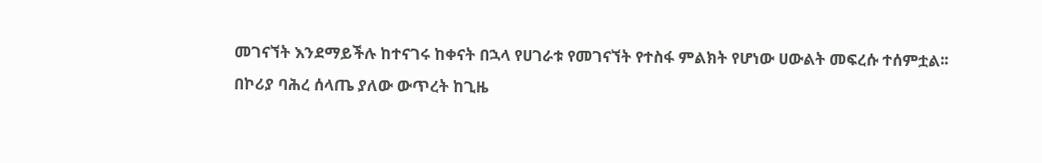መገናኘት እንደማይችሉ ከተናገሩ ከቀናት በኋላ የሀገራቱ የመገናኘት የተስፋ ምልክት የሆነው ሀውልት መፍረሱ ተሰምቷል፡፡
በኮሪያ ባሕረ ሰላጤ ያለው ውጥረት ከጊዜ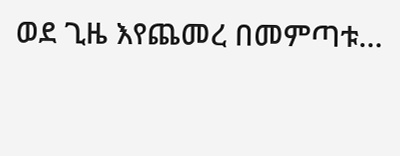ወደ ጊዜ እየጨመረ በመምጣቱ…